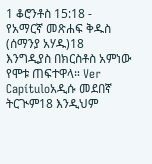1 ቆሮንቶስ 15:18 - የአማርኛ መጽሐፍ ቅዱስ (ሰማንያ አሃዱ)18 እንግዲያስ በክርስቶስ አምነው የሞቱ ጠፍተዋላ። Ver Capítuloአዲሱ መደበኛ ትርጒም18 እንዲህም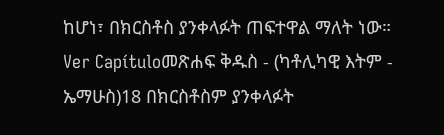ከሆነ፣ በክርስቶስ ያንቀላፉት ጠፍተዋል ማለት ነው። Ver Capítuloመጽሐፍ ቅዱስ - (ካቶሊካዊ እትም - ኤማሁስ)18 በክርስቶስም ያንቀላፉት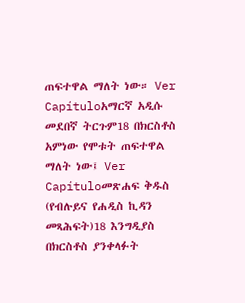ጠፍተዋል ማለት ነው። Ver Capítuloአማርኛ አዲሱ መደበኛ ትርጉም18 በክርስቶስ አምነው የሞቱት ጠፍተዋል ማለት ነው፤ Ver Capítuloመጽሐፍ ቅዱስ (የብሉይና የሐዲስ ኪዳን መጻሕፍት)18 እንግዲያስ በክርስቶስ ያንቀላፉት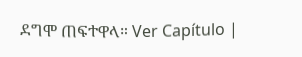ደግሞ ጠፍተዋላ። Ver Capítulo |